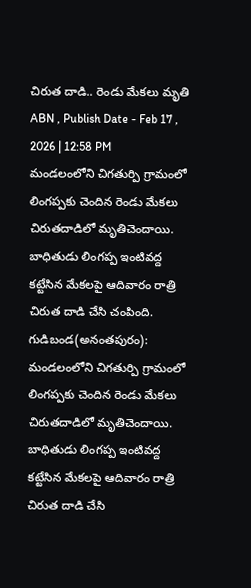చిరుత దాడి.. రెండు మేకలు మృతి
ABN , Publish Date - Feb 17 , 2026 | 12:58 PM
మండలంలోని చిగతుర్పి గ్రామంలో లింగప్పకు చెందిన రెండు మేకలు చిరుతదాడిలో మృతిచెందాయి. బాధితుడు లింగప్ప ఇంటివద్ద కట్టేసిన మేకలపై ఆదివారం రాత్రి చిరుత దాడి చేసి చంపింది.
గుడిబండ(అనంతపురం): మండలంలోని చిగతుర్పి గ్రామంలో లింగప్పకు చెందిన రెండు మేకలు చిరుతదాడిలో మృతిచెందాయి. బాధితుడు లింగప్ప ఇంటివద్ద కట్టేసిన మేకలపై ఆదివారం రాత్రి చిరుత దాడి చేసి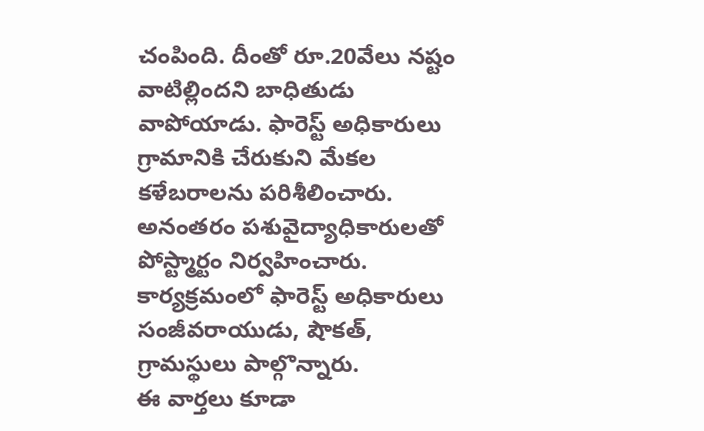చంపింది. దీంతో రూ.20వేలు నష్టం వాటిల్లిందని బాధితుడు వాపోయాడు. ఫారెస్ట్ అధికారులు గ్రామానికి చేరుకుని మేకల కళేబరాలను పరిశీలించారు. అనంతరం పశువైద్యాధికారులతో పోస్ట్మార్టం నిర్వహించారు. కార్యక్రమంలో ఫారెస్ట్ అధికారులు సంజీవరాయుడు, షౌకత్, గ్రామస్థులు పాల్గొన్నారు.
ఈ వార్తలు కూడా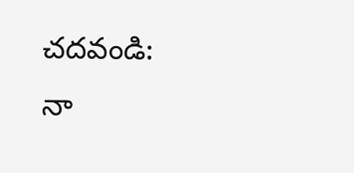చదవండి:
నా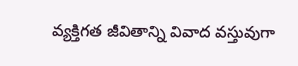వ్యక్తిగత జీవితాన్ని వివాద వస్తువుగా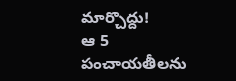మార్చొద్దు!
ఆ 5 పంచాయతీలను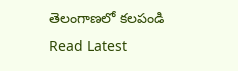తెలంగాణలో కలపండి
Read Latest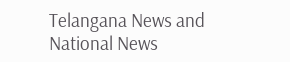Telangana News and National News